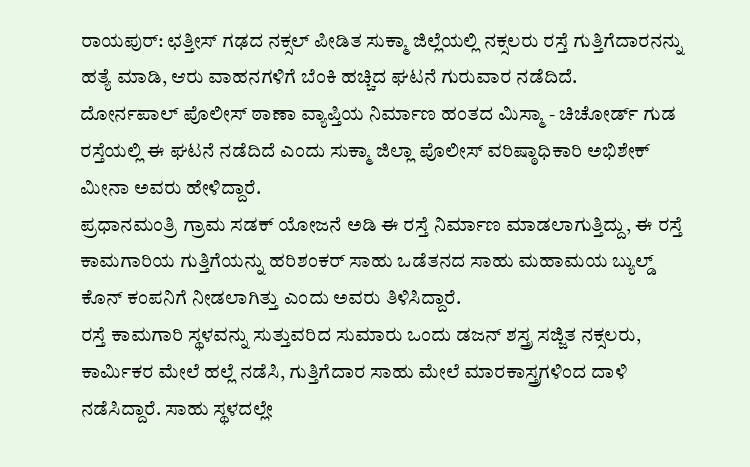ರಾಯಪುರ್: ಛತ್ತೀಸ್ ಗಢದ ನಕ್ಸಲ್ ಪೀಡಿತ ಸುಕ್ಮಾ ಜಿಲ್ಲೆಯಲ್ಲಿ ನಕ್ಸಲರು ರಸ್ತೆ ಗುತ್ತಿಗೆದಾರನನ್ನು ಹತ್ಯೆ ಮಾಡಿ, ಆರು ವಾಹನಗಳಿಗೆ ಬೆಂಕಿ ಹಚ್ಚಿದ ಘಟನೆ ಗುರುವಾರ ನಡೆದಿದೆ.
ದೋರ್ನಪಾಲ್ ಪೊಲೀಸ್ ಠಾಣಾ ವ್ಯಾಪ್ತಿಯ ನಿರ್ಮಾಣ ಹಂತದ ಮಿಸ್ಮಾ - ಚಿಚೋರ್ಡ್ ಗುಡ ರಸ್ತೆಯಲ್ಲಿ ಈ ಘಟನೆ ನಡೆದಿದೆ ಎಂದು ಸುಕ್ಮಾ ಜಿಲ್ಲಾ ಪೊಲೀಸ್ ವರಿಷ್ಠಾಧಿಕಾರಿ ಅಭಿಶೇಕ್ ಮೀನಾ ಅವರು ಹೇಳಿದ್ದಾರೆ.
ಪ್ರಧಾನಮಂತ್ರಿ ಗ್ರಾಮ ಸಡಕ್ ಯೋಜನೆ ಅಡಿ ಈ ರಸ್ತೆ ನಿರ್ಮಾಣ ಮಾಡಲಾಗುತ್ತಿದ್ದು, ಈ ರಸ್ತೆ ಕಾಮಗಾರಿಯ ಗುತ್ತಿಗೆಯನ್ನು ಹರಿಶಂಕರ್ ಸಾಹು ಒಡೆತನದ ಸಾಹು ಮಹಾಮಯ ಬ್ಯುಲ್ಡ್ ಕೊನ್ ಕಂಪನಿಗೆ ನೀಡಲಾಗಿತ್ತು ಎಂದು ಅವರು ತಿಳಿಸಿದ್ದಾರೆ.
ರಸ್ತೆ ಕಾಮಗಾರಿ ಸ್ಥಳವನ್ನು ಸುತ್ತುವರಿದ ಸುಮಾರು ಒಂದು ಡಜನ್ ಶಸ್ತ್ರ ಸಜ್ಜಿತ ನಕ್ಸಲರು, ಕಾರ್ಮಿಕರ ಮೇಲೆ ಹಲ್ಲೆ ನಡೆಸಿ, ಗುತ್ತಿಗೆದಾರ ಸಾಹು ಮೇಲೆ ಮಾರಕಾಸ್ತ್ರಗಳಿಂದ ದಾಳಿ ನಡೆಸಿದ್ದಾರೆ. ಸಾಹು ಸ್ಥಳದಲ್ಲೇ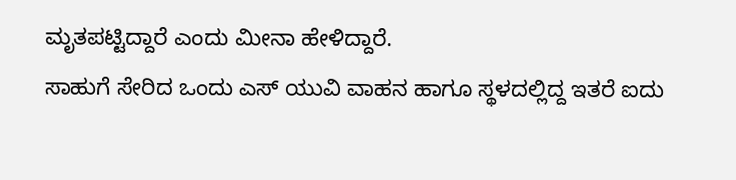ಮೃತಪಟ್ಟಿದ್ದಾರೆ ಎಂದು ಮೀನಾ ಹೇಳಿದ್ದಾರೆ.
ಸಾಹುಗೆ ಸೇರಿದ ಒಂದು ಎಸ್ ಯುವಿ ವಾಹನ ಹಾಗೂ ಸ್ಥಳದಲ್ಲಿದ್ದ ಇತರೆ ಐದು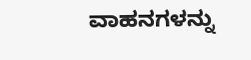ವಾಹನಗಳನ್ನು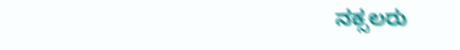ನಕ್ಸಲರು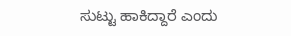ಸುಟ್ಟು ಹಾಕಿದ್ದಾರೆ ಎಂದು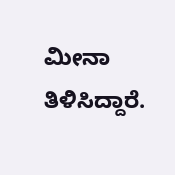ಮೀನಾ ತಿಳಿಸಿದ್ದಾರೆ.